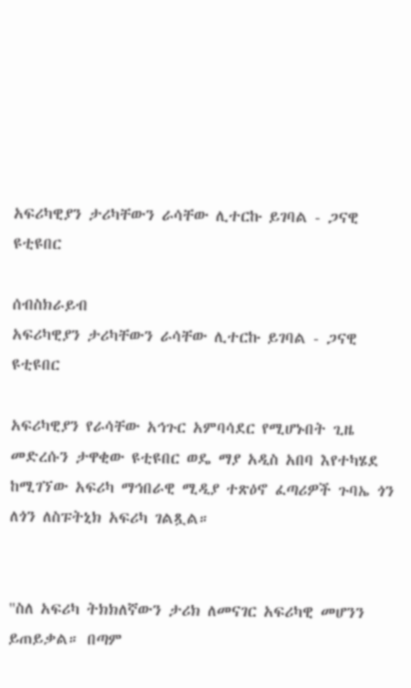አፍሪካዊያን ታሪካቸውን ራሳቸው ሊተርኩ ይገባል - ጋናዊ ዩቲዩበር

ሰብስክራይብ
አፍሪካዊያን ታሪካቸውን ራሳቸው ሊተርኩ ይገባል - ጋናዊ ዩቲዩበር

አፍሪካዊያን የራሳቸው አኅጉር አምባሳደር የሚሆኑበት ጊዜ መድረሱን ታዋቂው ዩቲዩበር ወዴ ማያ አዲስ አበባ እየተካሄደ ከሚገኘው አፍሪካ ማኅበራዊ ሚዲያ ተጽዕኖ ፈጣሪዎች ጉባኤ ጎን ለጎን ለስፑትኒክ አፍሪካ ገልጿል።


"ስለ አፍሪካ ትክክለኛውን ታሪክ ለመናገር አፍሪካዊ መሆንን ይጠይቃል። በጣም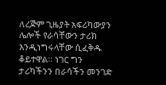ለረጅም ጊዜያት አፍሪካውያን ሌሎች የራሳቸውን ታሪክ እንዲነግሩላቸው ሲፈቅዱ ቆይተዋል። ነገር ግን ታሪካችንን በራሳችን መንገድ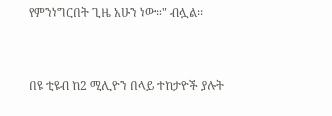የምንነግርበት ጊዜ አሁን ነው።" ብሏል፡፡


በዩ ቲዩብ ከ2 ሚሊዮን በላይ ተከታዮች ያሉት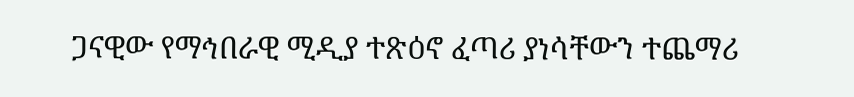ጋናዊው የማኅበራዊ ሚዲያ ተጽዕኖ ፈጣሪ ያነሳቸውን ተጨማሪ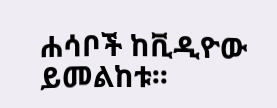ሐሳቦች ከቪዲዮው ይመልከቱ፡፡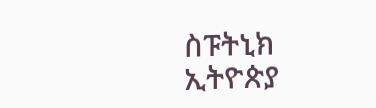ስፑትኒክ ኢትዮጵያ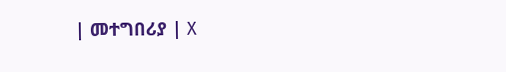| መተግበሪያ | X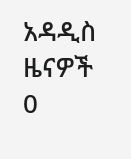አዳዲስ ዜናዎች
0